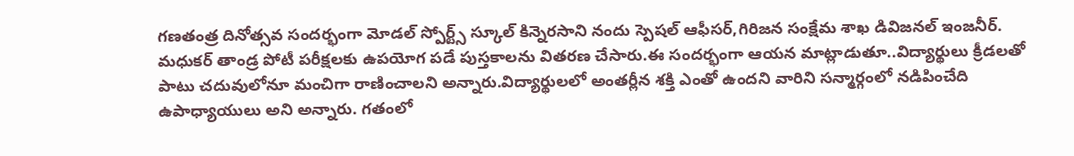గణతంత్ర దినోత్సవ సందర్భంగా మోడల్ స్పోర్ట్స్ స్కూల్ కిన్నెరసాని నందు స్పెషల్ ఆఫీసర్,గిరిజన సంక్షేమ శాఖ డివిజనల్ ఇంజనీర్. మధుకర్ తాండ్ర పోటీ పరీక్షలకు ఉపయోగ పడే పుస్తకాలను వితరణ చేసారు.ఈ సందర్భంగా ఆయన మాట్లాడుతూ..విద్యార్థులు క్రీడలతో పాటు చదువులోనూ మంచిగా రాణించాలని అన్నారు.విద్యార్థులలో అంతర్లీన శక్తి ఎంతో ఉందని వారిని సన్మార్గంలో నడిపించేది ఉపాధ్యాయులు అని అన్నారు. గతంలో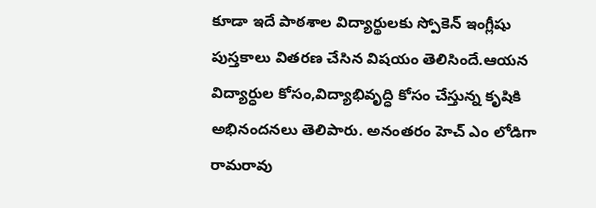కూడా ఇదే పాఠశాల విద్యార్థులకు స్పోకెన్ ఇంగ్లీషు పుస్తకాలు వితరణ చేసిన విషయం తెలిసిందే.ఆయన విద్యార్ధుల కోసం,విద్యాభివృద్ధి కోసం చేస్తున్న కృషికి అభినందనలు తెలిపారు. అనంతరం హెచ్ ఎం లోడిగా రామరావు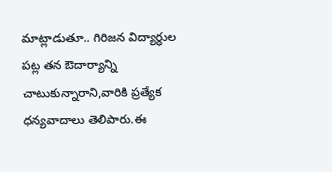మాట్లాడుతూ.. గిరిజన విద్యార్ధుల పట్ల తన ఔదార్యాన్ని చాటుకున్నారాని,వారికి ప్రత్యేక ధన్యవాదాలు తెలిపారు.ఈ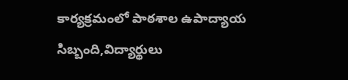కార్యక్రమంలో పాఠశాల ఉపాద్యాయ సిబ్బంది,విద్యార్థులు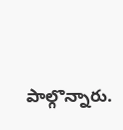పాల్గొన్నారు.